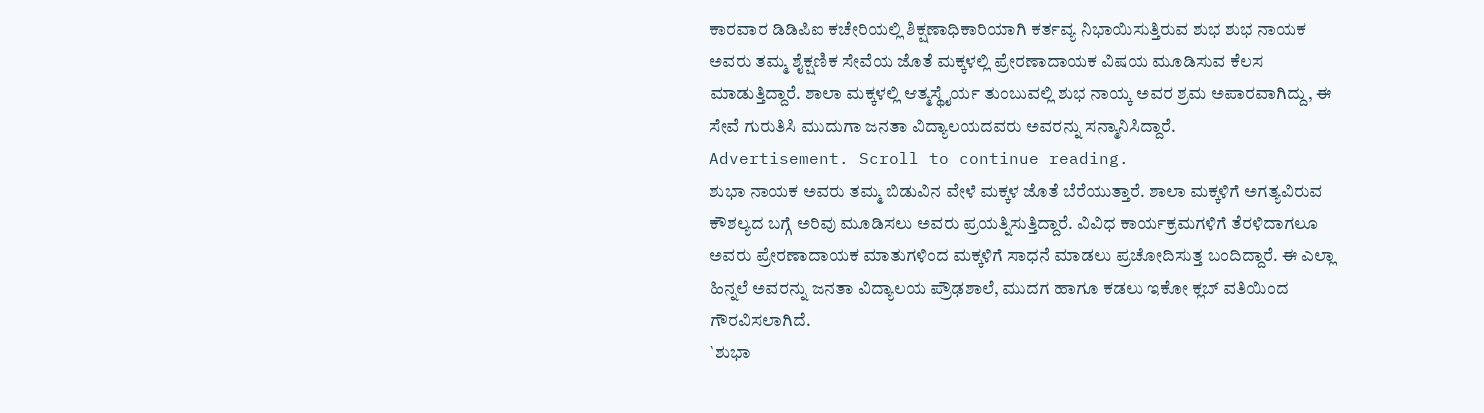ಕಾರವಾರ ಡಿಡಿಪಿಐ ಕಚೇರಿಯಲ್ಲಿ ಶಿಕ್ಷಣಾಧಿಕಾರಿಯಾಗಿ ಕರ್ತವ್ಯ ನಿಭಾಯಿಸುತ್ತಿರುವ ಶುಭ ಶುಭ ನಾಯಕ ಅವರು ತಮ್ಮ ಶೈಕ್ಷಣಿಕ ಸೇವೆಯ ಜೊತೆ ಮಕ್ಕಳಲ್ಲಿ ಪ್ರೇರಣಾದಾಯಕ ವಿಷಯ ಮೂಡಿಸುವ ಕೆಲಸ ಮಾಡುತ್ತಿದ್ದಾರೆ. ಶಾಲಾ ಮಕ್ಕಳಲ್ಲಿ ಆತ್ಮಸ್ಥೈರ್ಯ ತುಂಬುವಲ್ಲಿ ಶುಭ ನಾಯ್ಕ ಅವರ ಶ್ರಮ ಅಪಾರವಾಗಿದ್ದು, ಈ ಸೇವೆ ಗುರುತಿಸಿ ಮುದುಗಾ ಜನತಾ ವಿದ್ಯಾಲಯದವರು ಅವರನ್ನು ಸನ್ಮಾನಿಸಿದ್ದಾರೆ.
Advertisement. Scroll to continue reading.
ಶುಭಾ ನಾಯಕ ಅವರು ತಮ್ಮ ಬಿಡುವಿನ ವೇಳೆ ಮಕ್ಕಳ ಜೊತೆ ಬೆರೆಯುತ್ತಾರೆ. ಶಾಲಾ ಮಕ್ಕಳಿಗೆ ಅಗತ್ಯವಿರುವ ಕೌಶಲ್ಯದ ಬಗ್ಗೆ ಅರಿವು ಮೂಡಿಸಲು ಅವರು ಪ್ರಯತ್ನಿಸುತ್ತಿದ್ದಾರೆ. ವಿವಿಧ ಕಾರ್ಯಕ್ರಮಗಳಿಗೆ ತೆರಳಿದಾಗಲೂ ಅವರು ಪ್ರೇರಣಾದಾಯಕ ಮಾತುಗಳಿಂದ ಮಕ್ಕಳಿಗೆ ಸಾಧನೆ ಮಾಡಲು ಪ್ರಚೋದಿಸುತ್ತ ಬಂದಿದ್ದಾರೆ. ಈ ಎಲ್ಲಾ ಹಿನ್ನಲೆ ಅವರನ್ನು ಜನತಾ ವಿದ್ಯಾಲಯ ಪ್ರೌಢಶಾಲೆ, ಮುದಗ ಹಾಗೂ ಕಡಲು ಇಕೋ ಕ್ಲಬ್ ವತಿಯಿಂದ ಗೌರವಿಸಲಾಗಿದೆ.
`ಶುಭಾ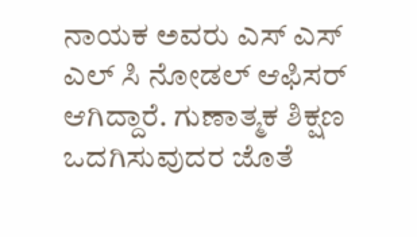ನಾಯಕ ಅವರು ಎಸ್ ಎಸ್ ಎಲ್ ಸಿ ನೋಡಲ್ ಆಫಿಸರ್ ಆಗಿದ್ದಾರೆ. ಗುಣಾತ್ಮಕ ಶಿಕ್ಷಣ ಒದಗಿಸುವುದರ ಜೊತೆ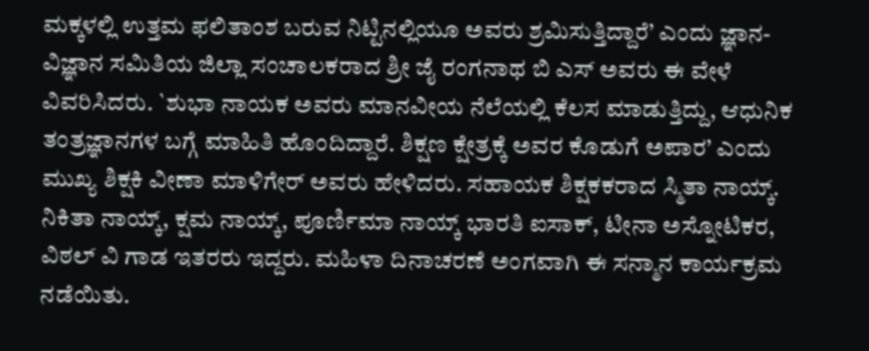ಮಕ್ಕಳಲ್ಲಿ ಉತ್ತಮ ಫಲಿತಾಂಶ ಬರುವ ನಿಟ್ಟಿನಲ್ಲಿಯೂ ಅವರು ಶ್ರಮಿಸುತ್ತಿದ್ದಾರೆ’ ಎಂದು ಜ್ಞಾನ-ವಿಜ್ಞಾನ ಸಮಿತಿಯ ಜಿಲ್ಲಾ ಸಂಚಾಲಕರಾದ ಶ್ರೀ ಜೈ ರಂಗನಾಥ ಬಿ ಎಸ್ ಅವರು ಈ ವೇಳೆ ವಿವರಿಸಿದರು. `ಶುಭಾ ನಾಯಕ ಅವರು ಮಾನವೀಯ ನೆಲೆಯಲ್ಲಿ ಕೆಲಸ ಮಾಡುತ್ತಿದ್ದು, ಆಧುನಿಕ ತಂತ್ರಜ್ಞಾನಗಳ ಬಗ್ಗೆ ಮಾಹಿತಿ ಹೊಂದಿದ್ದಾರೆ. ಶಿಕ್ಷಣ ಕ್ಷೇತ್ರಕ್ಕೆ ಅವರ ಕೊಡುಗೆ ಅಪಾರ’ ಎಂದು ಮುಖ್ಯ ಶಿಕ್ಷಕಿ ವೀಣಾ ಮಾಳಿಗೇರ್ ಅವರು ಹೇಳಿದರು. ಸಹಾಯಕ ಶಿಕ್ಷಕಕರಾದ ಸ್ಮಿತಾ ನಾಯ್ಕ್. ನಿಕಿತಾ ನಾಯ್ಕ್, ಕ್ಷಮ ನಾಯ್ಕ್, ಪೂರ್ಣಿಮಾ ನಾಯ್ಕ್ ಭಾರತಿ ಐಸಾಕ್, ಟೀನಾ ಅಸ್ನೋಟಿಕರ, ವಿಠಲ್ ವಿ ಗಾಡ ಇತರರು ಇದ್ದರು. ಮಹಿಳಾ ದಿನಾಚರಣೆ ಅಂಗವಾಗಿ ಈ ಸನ್ಮಾನ ಕಾರ್ಯಕ್ರಮ ನಡೆಯಿತು.